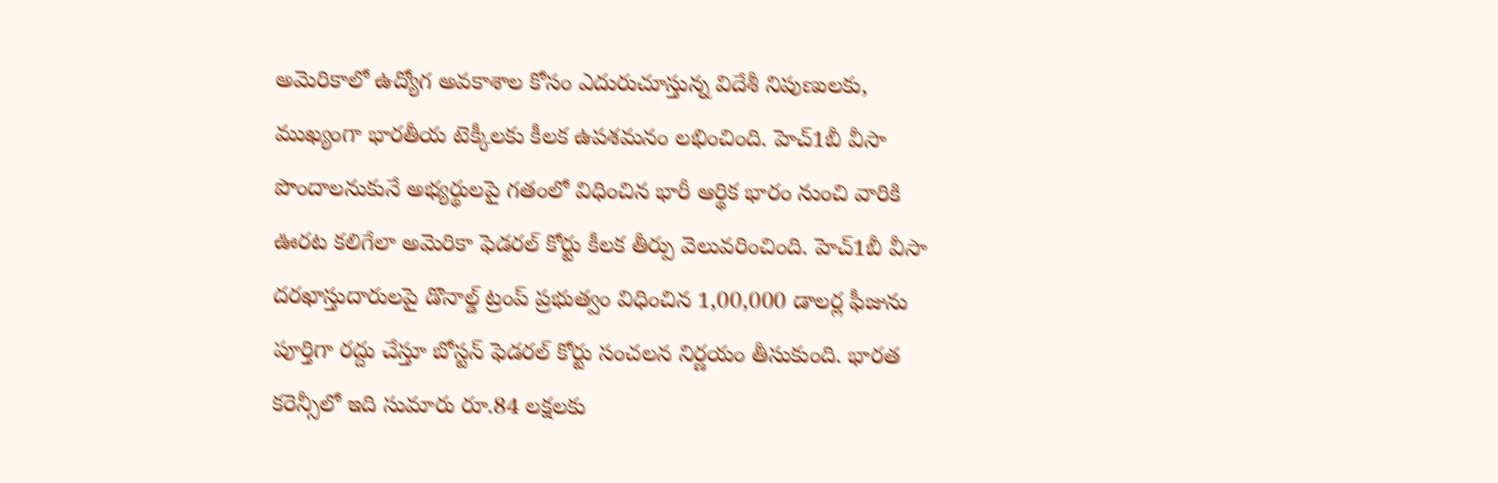అమెరికాలో ఉద్యోగ అవకాశాల కోసం ఎదురుచూస్తున్న విదేశీ నిపుణులకు, ముఖ్యంగా భారతీయ టెక్కీలకు కీలక ఉపశమనం లభించింది. హెచ్1బీ వీసా పొందాలనుకునే అభ్యర్థులపై గతంలో విధించిన భారీ ఆర్థిక భారం నుంచి వారికి ఊరట కలిగేలా అమెరికా ఫెడరల్ కోర్టు కీలక తీర్పు వెలువరించింది. హెచ్1బీ వీసా దరఖాస్తుదారులపై డొనాల్డ్ ట్రంప్ ప్రభుత్వం విధించిన 1,00,000 డాలర్ల ఫీజును పూర్తిగా రద్దు చేస్తూ బోస్టన్ ఫెడరల్ కోర్టు సంచలన నిర్ణయం తీసుకుంది. భారత కరెన్సీలో ఇది సుమారు రూ.84 లక్షలకు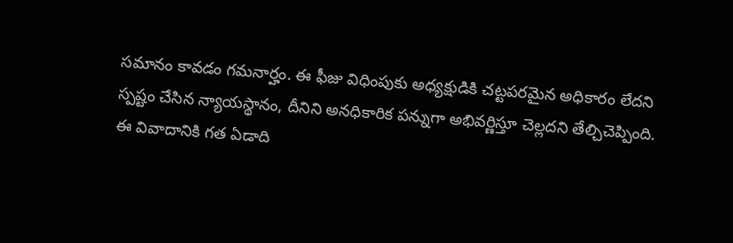సమానం కావడం గమనార్హం. ఈ ఫీజు విధింపుకు అధ్యక్షుడికి చట్టపరమైన అధికారం లేదని స్పష్టం చేసిన న్యాయస్థానం, దీనిని అనధికారిక పన్నుగా అభివర్ణిస్తూ చెల్లదని తేల్చిచెప్పింది.
ఈ వివాదానికి గత ఏడాది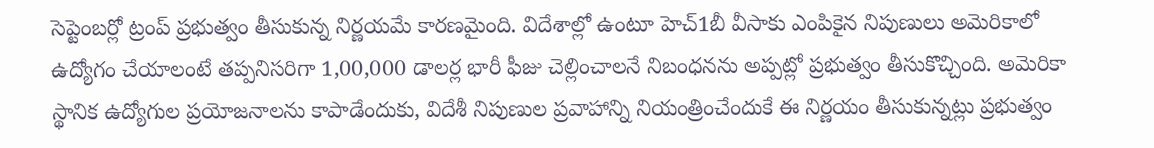సెప్టెంబర్లో ట్రంప్ ప్రభుత్వం తీసుకున్న నిర్ణయమే కారణమైంది. విదేశాల్లో ఉంటూ హెచ్1బీ వీసాకు ఎంపికైన నిపుణులు అమెరికాలో ఉద్యోగం చేయాలంటే తప్పనిసరిగా 1,00,000 డాలర్ల భారీ ఫీజు చెల్లించాలనే నిబంధనను అప్పట్లో ప్రభుత్వం తీసుకొచ్చింది. అమెరికా స్థానిక ఉద్యోగుల ప్రయోజనాలను కాపాడేందుకు, విదేశీ నిపుణుల ప్రవాహాన్ని నియంత్రించేందుకే ఈ నిర్ణయం తీసుకున్నట్లు ప్రభుత్వం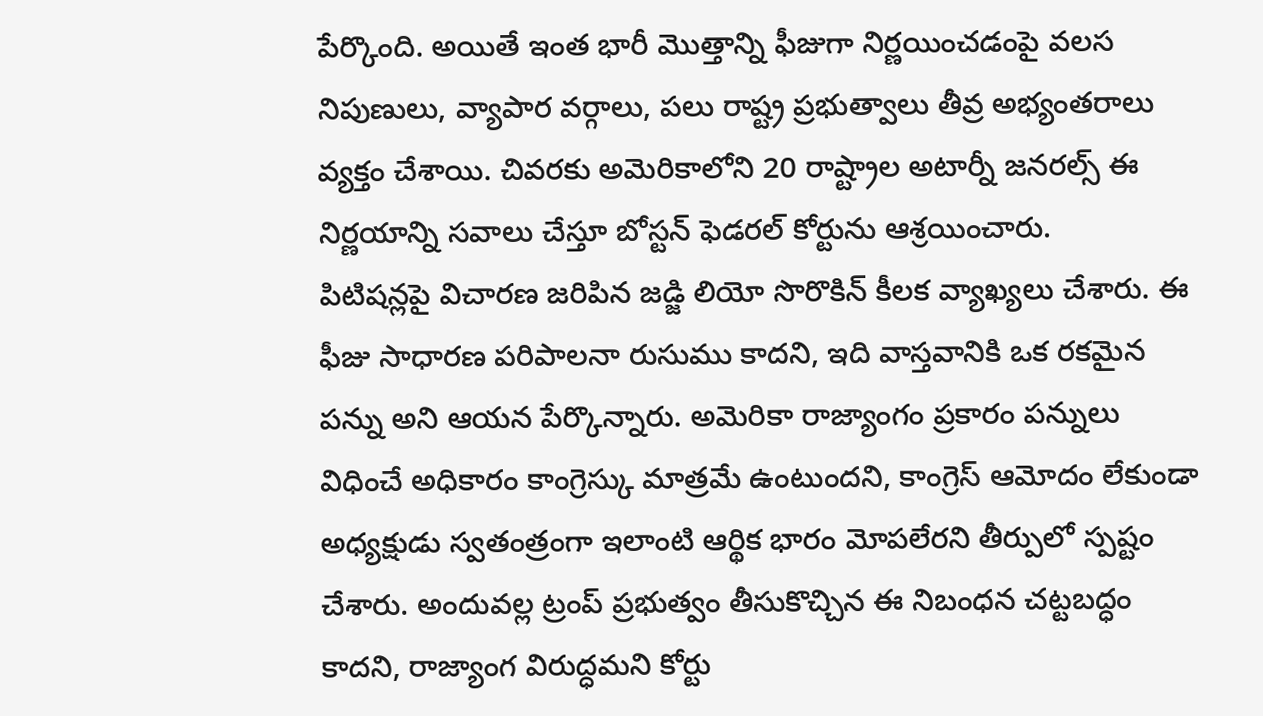పేర్కొంది. అయితే ఇంత భారీ మొత్తాన్ని ఫీజుగా నిర్ణయించడంపై వలస నిపుణులు, వ్యాపార వర్గాలు, పలు రాష్ట్ర ప్రభుత్వాలు తీవ్ర అభ్యంతరాలు వ్యక్తం చేశాయి. చివరకు అమెరికాలోని 20 రాష్ట్రాల అటార్నీ జనరల్స్ ఈ నిర్ణయాన్ని సవాలు చేస్తూ బోస్టన్ ఫెడరల్ కోర్టును ఆశ్రయించారు.
పిటిషన్లపై విచారణ జరిపిన జడ్జి లియో సొరొకిన్ కీలక వ్యాఖ్యలు చేశారు. ఈ ఫీజు సాధారణ పరిపాలనా రుసుము కాదని, ఇది వాస్తవానికి ఒక రకమైన పన్ను అని ఆయన పేర్కొన్నారు. అమెరికా రాజ్యాంగం ప్రకారం పన్నులు విధించే అధికారం కాంగ్రెస్కు మాత్రమే ఉంటుందని, కాంగ్రెస్ ఆమోదం లేకుండా అధ్యక్షుడు స్వతంత్రంగా ఇలాంటి ఆర్థిక భారం మోపలేరని తీర్పులో స్పష్టం చేశారు. అందువల్ల ట్రంప్ ప్రభుత్వం తీసుకొచ్చిన ఈ నిబంధన చట్టబద్ధం కాదని, రాజ్యాంగ విరుద్ధమని కోర్టు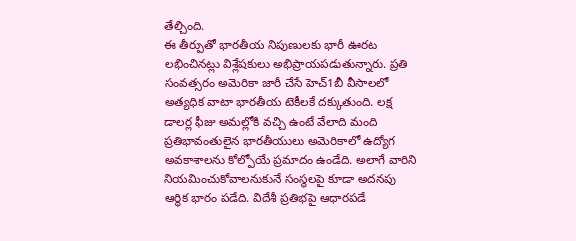తేల్చింది.
ఈ తీర్పుతో భారతీయ నిపుణులకు భారీ ఊరట లభించినట్లు విశ్లేషకులు అభిప్రాయపడుతున్నారు. ప్రతి సంవత్సరం అమెరికా జారీ చేసే హెచ్1బీ వీసాలలో అత్యధిక వాటా భారతీయ టెకీలకే దక్కుతుంది. లక్ష డాలర్ల ఫీజు అమల్లోకి వచ్చి ఉంటే వేలాది మంది ప్రతిభావంతులైన భారతీయులు అమెరికాలో ఉద్యోగ అవకాశాలను కోల్పోయే ప్రమాదం ఉండేది. అలాగే వారిని నియమించుకోవాలనుకునే సంస్థలపై కూడా అదనపు ఆర్థిక భారం పడేది. విదేశీ ప్రతిభపై ఆధారపడే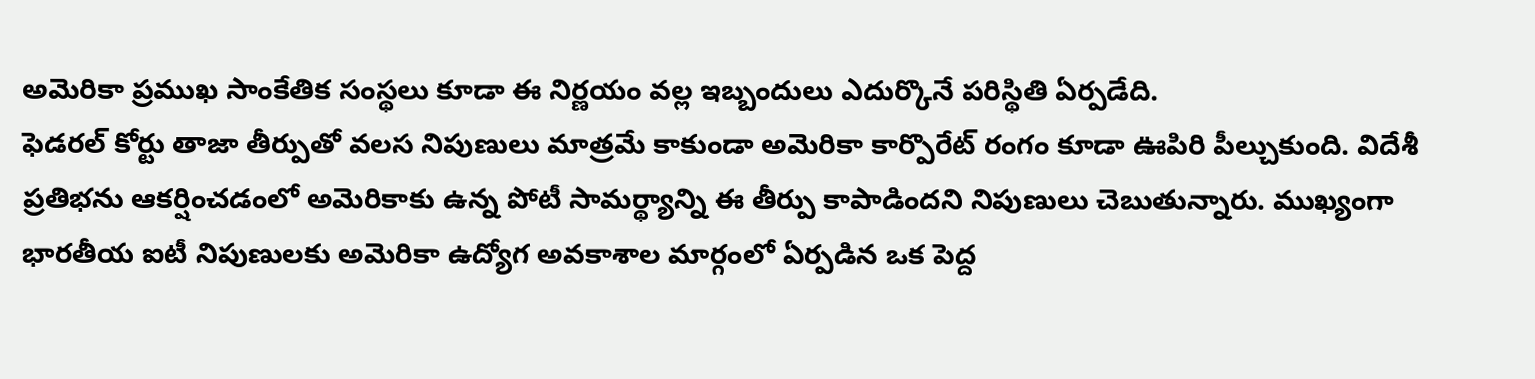అమెరికా ప్రముఖ సాంకేతిక సంస్థలు కూడా ఈ నిర్ణయం వల్ల ఇబ్బందులు ఎదుర్కొనే పరిస్థితి ఏర్పడేది.
ఫెడరల్ కోర్టు తాజా తీర్పుతో వలస నిపుణులు మాత్రమే కాకుండా అమెరికా కార్పొరేట్ రంగం కూడా ఊపిరి పీల్చుకుంది. విదేశీ ప్రతిభను ఆకర్షించడంలో అమెరికాకు ఉన్న పోటీ సామర్థ్యాన్ని ఈ తీర్పు కాపాడిందని నిపుణులు చెబుతున్నారు. ముఖ్యంగా భారతీయ ఐటీ నిపుణులకు అమెరికా ఉద్యోగ అవకాశాల మార్గంలో ఏర్పడిన ఒక పెద్ద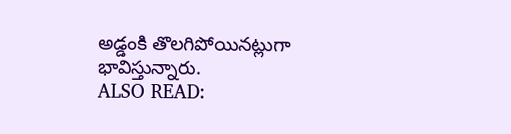అడ్డంకి తొలగిపోయినట్లుగా భావిస్తున్నారు.
ALSO READ: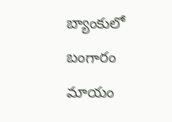బ్యాంకులో బంగారం మాయం